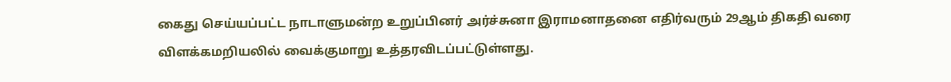கைது செய்யப்பட்ட நாடாளுமன்ற உறுப்பினர் அர்ச்சுனா இராமனாதனை எதிர்வரும் 29ஆம் திகதி வரை விளக்கமறியலில் வைக்குமாறு உத்தரவிடப்பட்டுள்ளது.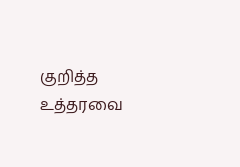குறித்த உத்தரவை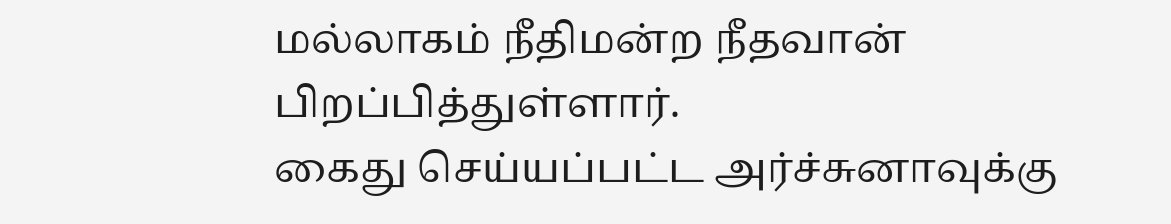மல்லாகம் நீதிமன்ற நீதவான் பிறப்பித்துள்ளார்.
கைது செய்யப்பட்ட அர்ச்சுனாவுக்கு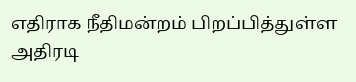எதிராக நீதிமன்றம் பிறப்பித்துள்ள அதிரடி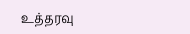உத்தரவு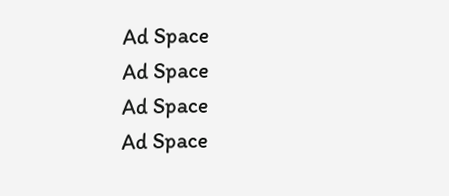Ad Space
Ad Space
Ad Space
Ad Space